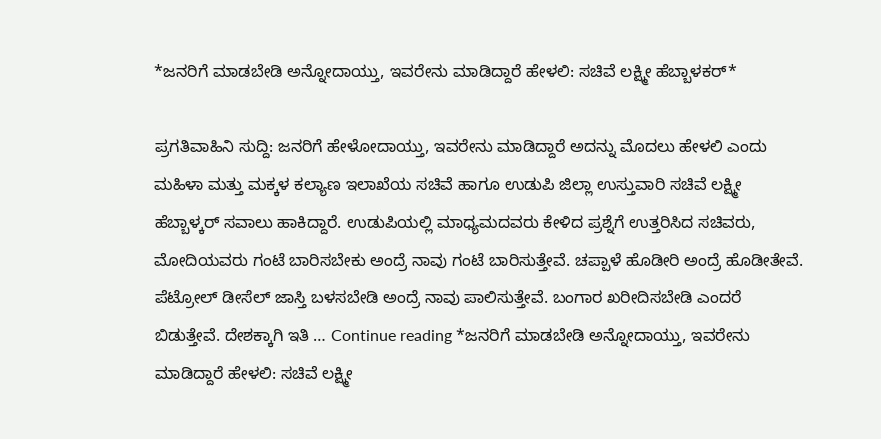*ಜನರಿಗೆ ಮಾಡಬೇಡಿ ಅನ್ನೋದಾಯ್ತು, ಇವರೇನು ಮಾಡಿದ್ದಾರೆ ಹೇಳಲಿ: ಸಚಿವೆ ಲಕ್ಷ್ಮೀ ಹೆಬ್ಬಾಳಕರ್*

ಪ್ರಗತಿವಾಹಿನಿ ಸುದ್ದಿ: ಜನರಿಗೆ ಹೇಳೋದಾಯ್ತು, ಇವರೇನು ಮಾಡಿದ್ದಾರೆ ಅದನ್ನು ಮೊದಲು ಹೇಳಲಿ ಎಂದು ಮಹಿಳಾ ಮತ್ತು ಮಕ್ಕಳ ಕಲ್ಯಾಣ ಇಲಾಖೆಯ ಸಚಿವೆ ಹಾಗೂ ಉಡುಪಿ ಜಿಲ್ಲಾ ಉಸ್ತುವಾರಿ ಸಚಿವೆ ಲಕ್ಷ್ಮೀ ಹೆಬ್ಬಾಳ್ಕರ್ ಸವಾಲು ಹಾಕಿದ್ದಾರೆ. ಉಡುಪಿಯಲ್ಲಿ ಮಾಧ್ಯಮದವರು ಕೇಳಿದ ಪ್ರಶ್ನೆಗೆ ಉತ್ತರಿಸಿದ ಸಚಿವರು, ಮೋದಿಯವರು ಗಂಟೆ ಬಾರಿಸಬೇಕು ಅಂದ್ರೆ ನಾವು ಗಂಟೆ ಬಾರಿಸುತ್ತೇವೆ. ಚಪ್ಪಾಳೆ ಹೊಡೀರಿ ಅಂದ್ರೆ ಹೊಡೀತೇವೆ. ಪೆಟ್ರೋಲ್ ಡೀಸೆಲ್ ಜಾಸ್ತಿ ಬಳಸಬೇಡಿ ಅಂದ್ರೆ ನಾವು ಪಾಲಿಸುತ್ತೇವೆ. ಬಂಗಾರ ಖರೀದಿಸಬೇಡಿ ಎಂದರೆ ಬಿಡುತ್ತೇವೆ. ದೇಶಕ್ಕಾಗಿ ಇತಿ … Continue reading *ಜನರಿಗೆ ಮಾಡಬೇಡಿ ಅನ್ನೋದಾಯ್ತು, ಇವರೇನು ಮಾಡಿದ್ದಾರೆ ಹೇಳಲಿ: ಸಚಿವೆ ಲಕ್ಷ್ಮೀ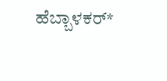ಹೆಬ್ಬಾಳಕರ್*